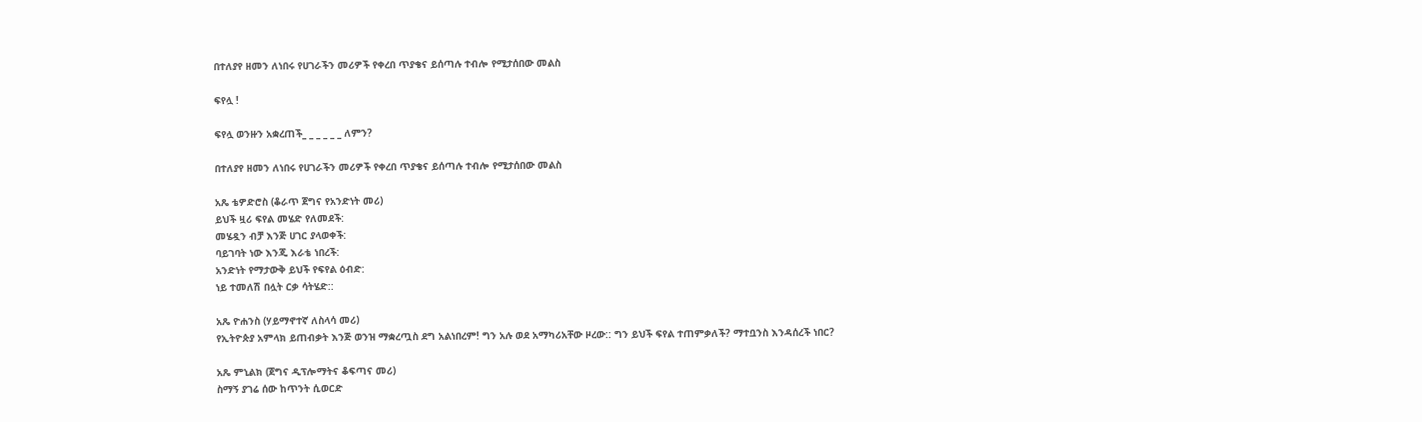በተለያየ ዘመን ለነበሩ የሀገራችን መሪዎች የቀረበ ጥያቄና ይሰጣሉ ተብሎ የሚታሰበው መልስ

ፍየሏ !

ፍየሏ ወንዙን አቋረጠች_ _ _ _ _ _ ለምን?

በተለያየ ዘመን ለነበሩ የሀገራችን መሪዎች የቀረበ ጥያቄና ይሰጣሉ ተብሎ የሚታሰበው መልስ

አጼ ቴዎድሮስ (ቆራጥ ጀግና የአንድነት መሪ)
ይህች ዟሪ ፍየል መሄድ የለመደች:
መሄዷን ብቻ እንጅ ሀገር ያላወቀች:
ባይገባት ነው እንጂ እራቴ ነበረች:
አንድነት የማታውቅ ይህች የፍየል ዕብድ:
ነይ ተመለሽ በሏት ርቃ ሳትሄድ::

አጼ ዮሐንስ (ሃይማኖተኛ ለስላሳ መሪ)
የኢትዮጵያ አምላክ ይጠብቃት እንጅ ወንዝ ማቋረጧስ ደግ አልነበረም! ግን አሉ ወደ አማካሪአቸው ዞረው:: ግን ይህች ፍየል ተጠምቃለች? ማተቧንስ እንዳሰረች ነበር?

አጼ ምኒልክ (ጀግና ዲፕሎማትና ቆፍጣና መሪ)
ስማኝ ያገሬ ሰው ከጥንት ሲወርድ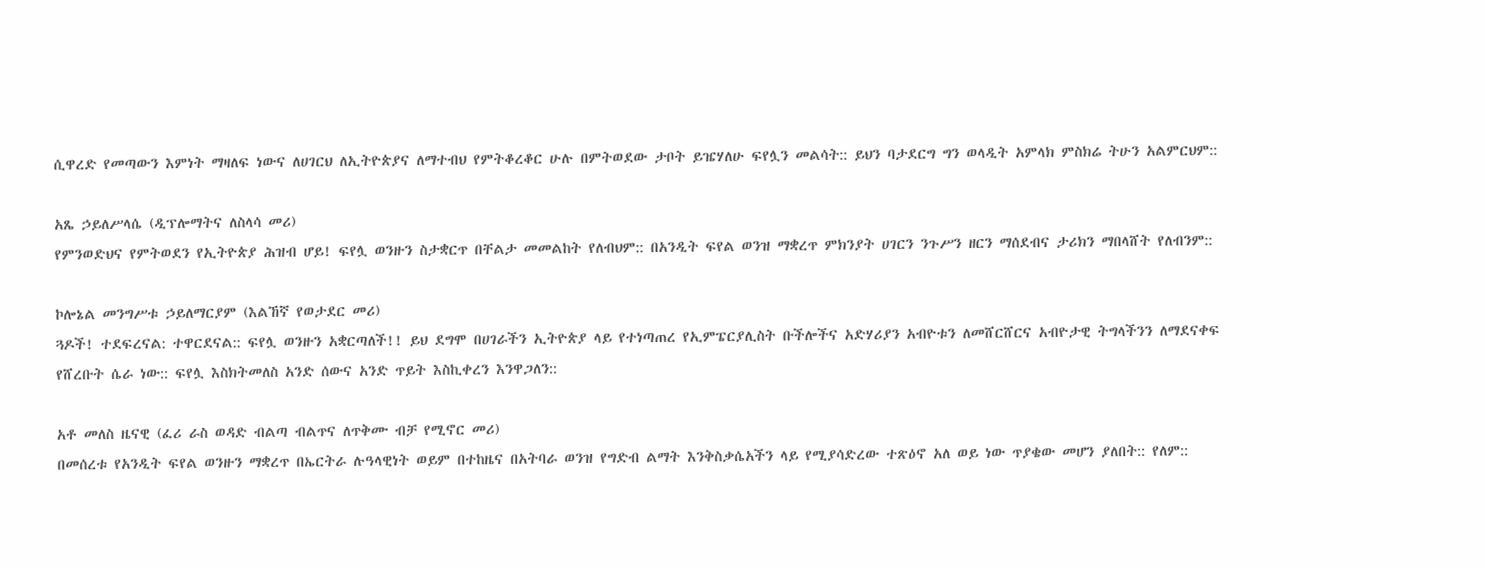ሲዋረድ የመጣውን እምነት ማዛለፍ ነውና ለሀገርህ ለኢትዮጵያና ለማተብህ የምትቆረቆር ሁሉ በምትወደው ታቦት ይዤሃለሁ ፍየሏን መልሳት:: ይህን ባታደርግ ግን ወላዲት አምላክ ምስክሬ ትሁን አልምርህም::

አጼ ኃይለሥላሴ (ዲፕሎማትና ለስላሳ መሪ)
የምንወድህና የምትወደን የኢትዮጵያ ሕዝብ ሆይ! ፍየሏ ወንዙን ስታቋርጥ በቸልታ መመልከት የለብህም:: በአንዲት ፍየል ወንዝ ማቋረጥ ምክንያት ሀገርን ንጉሥን ዘርን ማሰደብና ታሪክን ማበላሸት የለብንም::

ኮሎኔል መንግሥቱ ኃይለማርያም (እልኸኛ የወታደር መሪ)
ጓዶች! ተደፍረናል: ተዋርደናል:: ፍየሏ ወንዙን አቋርጣለች!! ይህ ደግሞ በሀገራችን ኢትዮጵያ ላይ የተነጣጠረ የኢምፔርያሊስት ቡችሎችና አድሃሪያን አብዮቱን ለመሸርሸርና አብዮታዊ ትግላችንን ለማደናቀፍ የሸረቡት ሴራ ነው:: ፍየሏ እስክትመለስ አንድ ሰውና አንድ ጥይት እስኪቀረን እንዋጋለን::

አቶ መለስ ዜናዊ (ፈሪ ራስ ወዳድ ብልጣ ብልጥና ለጥቅሙ ብቻ የሚኖር መሪ)
በመሰረቱ የአንዲት ፍየል ወንዙን ማቋረጥ በኤርትራ ሉዓላዊነት ወይም በተከዜና በአትባራ ወንዝ የግድብ ልማት እንቅስቃሴአችን ላይ የሚያሳድረው ተጽዕኖ አለ ወይ ነው ጥያቄው መሆን ያለበት:: የለም::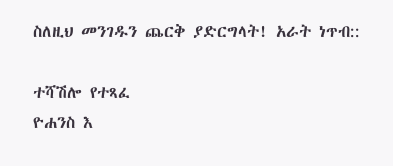ስለዚህ መንገዱን ጨርቅ ያድርግላት! አራት ነጥብ::

ተሻሽሎ የተጻፈ
ዮሐንስ እ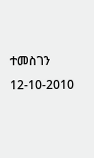ተመስገን
12-10-2010